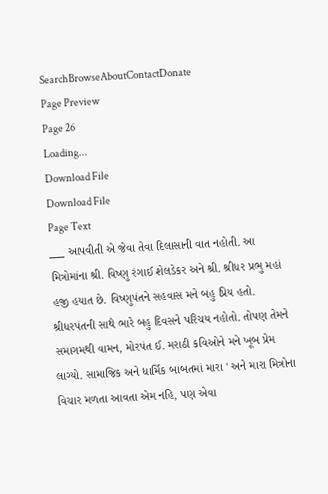SearchBrowseAboutContactDonate
Page Preview
Page 26
Loading...
Download File
Download File
Page Text
___ આપવીતી એ જેવા તેવા દિલાસાની વાત નહોતી. આ મિત્રોમાંના શ્રી. વિષ્ણુ રંગાઈ શેલડેકર અને શ્રી. શ્રીધર પ્રભુ મહાં હજી હયાત છે. વિષ્ણુપંતને સહવાસ મને બહુ પ્રિય હતો. શ્રીધરપંતની સાથે ભારે બહુ દિવસને પરિચય નહોતો. તોપણ તેમને સમાગમથી વામન, મોરપંત ઈ. મરાઠી કવિઓને મને ખૂબ પ્રેમ લાગ્યો. સામાજિક અને ધાર્મિક બાબતમાં મારા ' અને મારા મિત્રોના વિચાર મળતા આવતા એમ નહિ, પણ એવા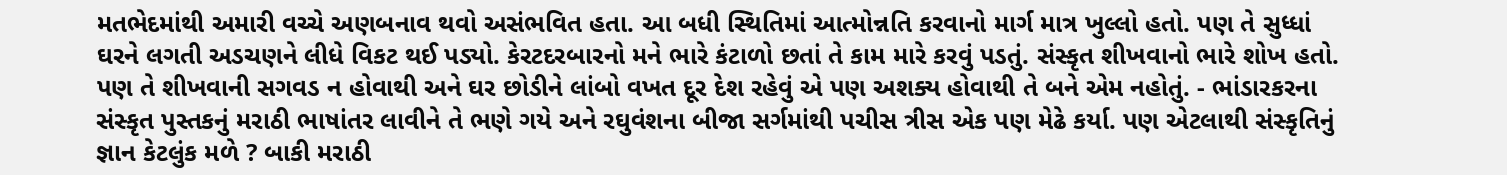મતભેદમાંથી અમારી વચ્ચે અણબનાવ થવો અસંભવિત હતા. આ બધી સ્થિતિમાં આત્મોન્નતિ કરવાનો માર્ગ માત્ર ખુલ્લો હતો. પણ તે સુધ્ધાં ઘરને લગતી અડચણને લીધે વિકટ થઈ પડ્યો. કેરટદરબારનો મને ભારે કંટાળો છતાં તે કામ મારે કરવું પડતું. સંસ્કૃત શીખવાનો ભારે શોખ હતો. પણ તે શીખવાની સગવડ ન હોવાથી અને ઘર છોડીને લાંબો વખત દૂર દેશ રહેવું એ પણ અશક્ય હોવાથી તે બને એમ નહોતું. - ભાંડારકરના સંસ્કૃત પુસ્તકનું મરાઠી ભાષાંતર લાવીને તે ભણે ગયે અને રઘુવંશના બીજા સર્ગમાંથી પચીસ ત્રીસ એક પણ મેઢે કર્યા. પણ એટલાથી સંસ્કૃતિનું જ્ઞાન કેટલુંક મળે ? બાકી મરાઠી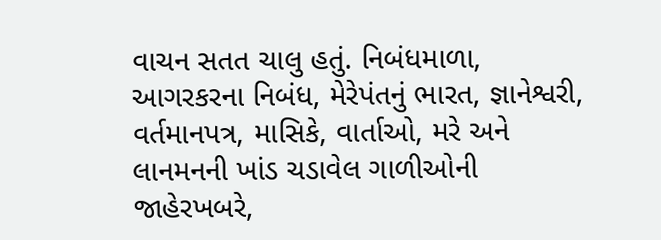વાચન સતત ચાલુ હતું. નિબંધમાળા, આગરકરના નિબંધ, મેરેપંતનું ભારત, જ્ઞાનેશ્વરી, વર્તમાનપત્ર, માસિકે, વાર્તાઓ, મરે અને લાનમનની ખાંડ ચડાવેલ ગાળીઓની જાહેરખબરે,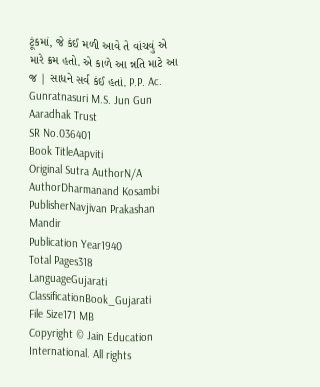ટૂંકમાં, જે કંઈ મળી આવે તે વાંચવું એ મારે ક્રમ હતો. એ કાળે આ ન્નતિ માટે આ જ | સાધને સર્વ કંઈ હતાં. P.P. Ac. Gunratnasuri M.S. Jun Gun Aaradhak Trust
SR No.036401
Book TitleAapviti
Original Sutra AuthorN/A
AuthorDharmanand Kosambi
PublisherNavjivan Prakashan Mandir
Publication Year1940
Total Pages318
LanguageGujarati
ClassificationBook_Gujarati
File Size171 MB
Copyright © Jain Education International. All rights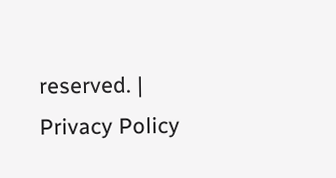reserved. | Privacy Policy